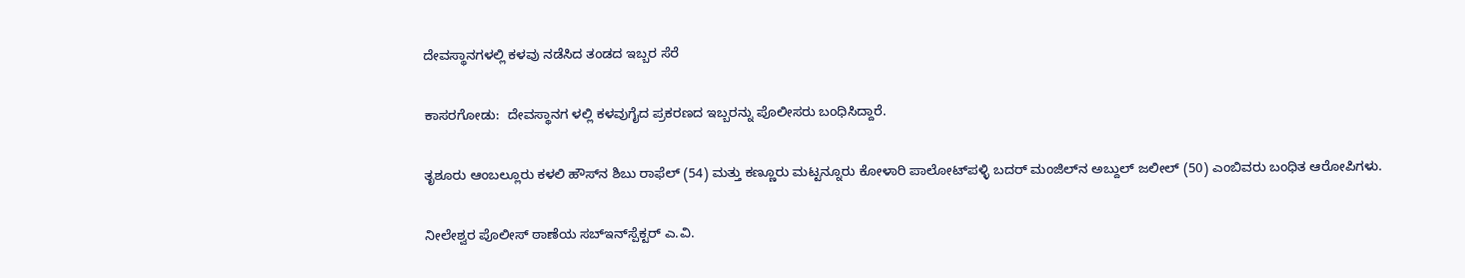ದೇವಸ್ಥಾನಗಳಲ್ಲಿ ಕಳವು ನಡೆಸಿದ ತಂಡದ ಇಬ್ಬರ ಸೆರೆ

ಕಾಸರಗೋಡು:  ದೇವಸ್ಥಾನಗ ಳಲ್ಲಿ ಕಳವುಗೈದ ಪ್ರಕರಣದ ಇಬ್ಬರನ್ನು ಪೊಲೀಸರು ಬಂಧಿಸಿದ್ದಾರೆ.

ತೃಶೂರು ಆಂಬಲ್ಲೂರು ಕಳಲಿ ಹೌಸ್‌ನ ಶಿಬು ರಾಫೆಲ್ (54) ಮತ್ತು ಕಣ್ಣೂರು ಮಟ್ಟನ್ನೂರು ಕೋಳಾರಿ ಪಾಲೋಟ್‌ಪಳ್ಳಿ ಬದರ್ ಮಂಜಿಲ್‌ನ ಅಬ್ದುಲ್ ಜಲೀಲ್ (50) ಎಂಬಿವರು ಬಂಧಿತ ಆರೋಪಿಗಳು.

ನೀಲೇಶ್ವರ ಪೊಲೀಸ್ ಠಾಣೆಯ ಸಬ್‌ಇನ್‌ಸ್ಪೆಕ್ಟರ್ ಎ.ವಿ.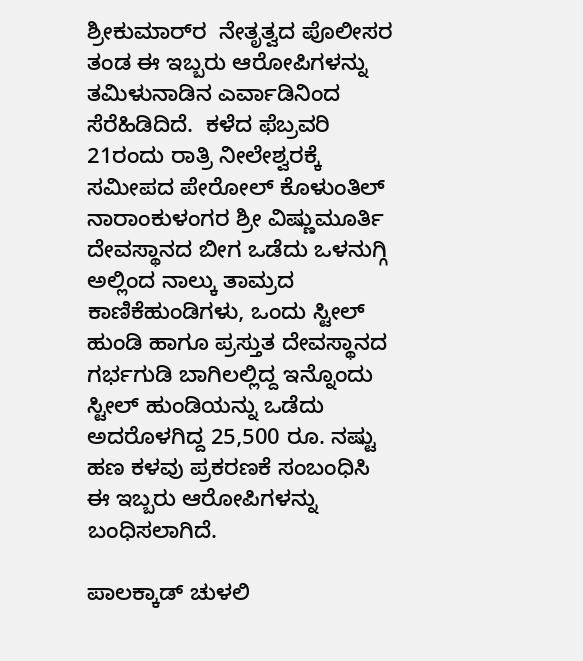ಶ್ರೀಕುಮಾರ್‌ರ  ನೇತೃತ್ವದ ಪೊಲೀಸರ ತಂಡ ಈ ಇಬ್ಬರು ಆರೋಪಿಗಳನ್ನು ತಮಿಳುನಾಡಿನ ಎರ್ವಾಡಿನಿಂದ ಸೆರೆಹಿಡಿದಿದೆ.  ಕಳೆದ ಫೆಬ್ರವರಿ 21ರಂದು ರಾತ್ರಿ ನೀಲೇಶ್ವರಕ್ಕೆ ಸಮೀಪದ ಪೇರೋಲ್ ಕೊಳುಂತಿಲ್ ನಾರಾಂಕುಳಂಗರ ಶ್ರೀ ವಿಷ್ಣುಮೂರ್ತಿ ದೇವಸ್ಥಾನದ ಬೀಗ ಒಡೆದು ಒಳನುಗ್ಗಿ ಅಲ್ಲಿಂದ ನಾಲ್ಕು ತಾಮ್ರದ ಕಾಣಿಕೆಹುಂಡಿಗಳು, ಒಂದು ಸ್ಟೀಲ್ ಹುಂಡಿ ಹಾಗೂ ಪ್ರಸ್ತುತ ದೇವಸ್ಥಾನದ ಗರ್ಭಗುಡಿ ಬಾಗಿಲಲ್ಲಿದ್ದ ಇನ್ನೊಂದು ಸ್ಟೀಲ್ ಹುಂಡಿಯನ್ನು ಒಡೆದು ಅದರೊಳಗಿದ್ದ 25,500 ರೂ. ನಷ್ಟು ಹಣ ಕಳವು ಪ್ರಕರಣಕೆ ಸಂಬಂಧಿಸಿ ಈ ಇಬ್ಬರು ಆರೋಪಿಗಳನ್ನು ಬಂಧಿಸಲಾಗಿದೆ.

ಪಾಲಕ್ಕಾಡ್ ಚುಳಲಿ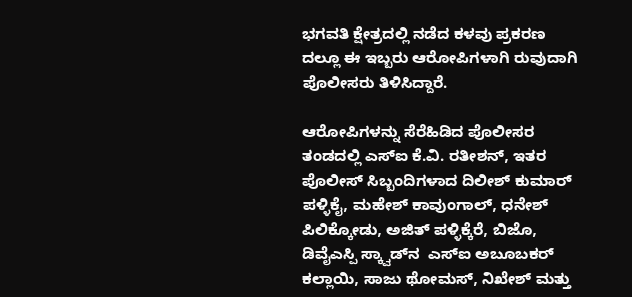ಭಗವತಿ ಕ್ಷೇತ್ರದಲ್ಲಿ ನಡೆದ ಕಳವು ಪ್ರಕರಣ ದಲ್ಲೂ ಈ ಇಬ್ಬರು ಆರೋಪಿಗಳಾಗಿ ರುವುದಾಗಿ ಪೊಲೀಸರು ತಿಳಿಸಿದ್ದಾರೆ.

ಆರೋಪಿಗಳನ್ನು ಸೆರೆಹಿಡಿದ ಪೊಲೀಸರ ತಂಡದಲ್ಲಿ ಎಸ್‌ಐ ಕೆ.ವಿ. ರತೀಶನ್, ಇತರ ಪೊಲೀಸ್ ಸಿಬ್ಬಂದಿಗಳಾದ ದಿಲೀಶ್ ಕುಮಾರ್  ಪಳ್ಳಿಕೈ, ಮಹೇಶ್ ಕಾವುಂಗಾಲ್, ಧನೇಶ್ ಪಿಲಿಕ್ಕೋಡು, ಅಜಿತ್ ಪಳ್ಳಿಕ್ಕೆರೆ, ಬಿಜೊ, ಡಿವೈಎಸ್ಪಿ ಸ್ಕ್ವಾಡ್‌ನ  ಎಸ್‌ಐ ಅಬೂಬಕರ್ ಕಲ್ಲಾಯಿ, ಸಾಜು ಥೋಮಸ್, ನಿಖೇಶ್ ಮತ್ತು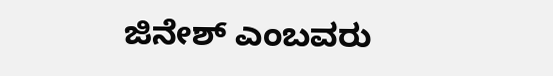ಜಿನೇಶ್ ಎಂಬವರು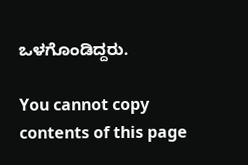ಒಳಗೊಂಡಿದ್ದರು.

You cannot copy contents of this page